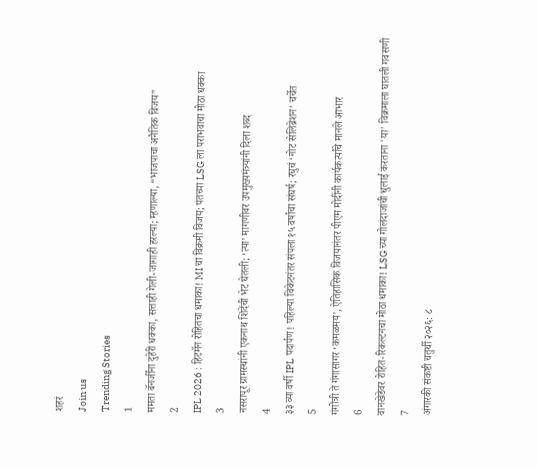शहरं
Join us
Trending Stories
1
ममता बॅनर्जींना दुहेरी धक्का, सत्ताही गेली-जागाही हरल्या; म्हणाल्या, “भाजपाचा अनैतिक विजय”
2
IPL 2026 : हिटमॅन रोहितचा धमाका! MI चा विक्रमी विजय; पंतच्या LSG ला पराभवाचा मोठा धक्का
3
नसरापूर ग्रामस्थांनी एकनाथ शिंदेंची भेट घेतली; ‘त्या’ मागणीवर उपमुख्यमंत्र्यांनी दिला शब्द
4
३३ व्या वर्षी IPL पदार्पण! पहिल्या विकेटनंतर संपला १५ वर्षांचा संघर्ष; रघुचं ‘नोट सेलिब्रेशन’ चर्चेत
5
गंगोत्री ते गंगासागर ‘कमळमय’, ऐतिहासिक विजयानंतर पीएम मोदींनी कार्यकर्त्यांचे मानले आभार
6
वानखेडेवर रोहित-रिकल्टनचा मोठा धमाका! LSG च्या गोलंदाजांची धुलाई करताना 'या' विक्रमाला घातली गवसणी
7
अंगारकी संकष्टी चतुर्थी २०२६: ८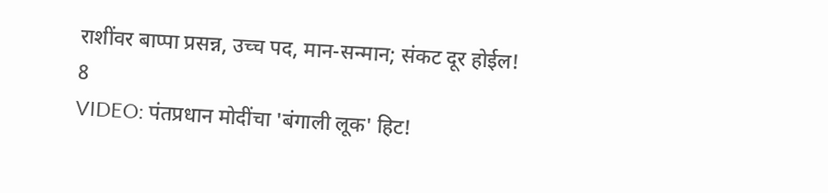राशींवर बाप्पा प्रसन्न, उच्च पद, मान-सन्मान; संकट दूर होईल!
8
VIDEO: पंतप्रधान मोदींचा 'बंगाली लूक' हिट!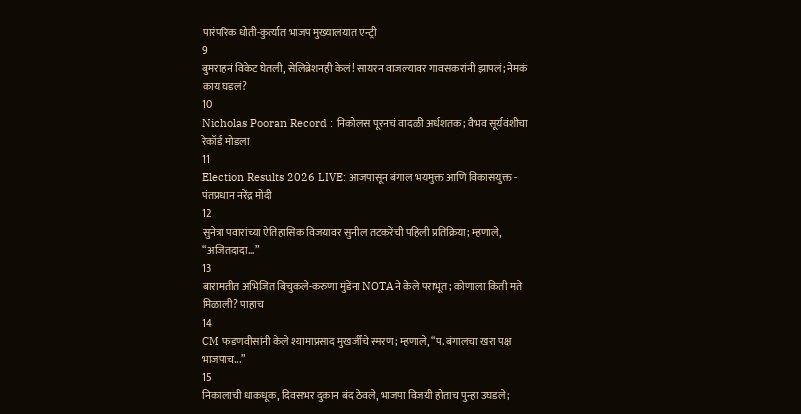पारंपरिक धोती-कुर्त्यात भाजप मुख्यालयात एन्ट्री
9
बुमराहनं विकेट घेतली, सेलिब्रेशनही केलं! सायरन वाजल्यावर गावसकरांनी झापलं; नेमकं काय घडलं?
10
Nicholas Pooran Record : निकोलस पूरनचं वादळी अर्धशतक; वैभव सूर्यवंशीचा रेकॉर्ड मोडला
11
Election Results 2026 LIVE: आजपासून बंगाल भयमुक्त आणि विकासयुक्त - पंतप्रधान नरेंद्र मोदी
12
सुनेत्रा पवारांच्या ऐतिहासिक विजयावर सुनील तटकरेंची पहिली प्रतिक्रिया; म्हणाले, “अजितदादा…”
13
बारामतीत अभिजित बिचुकले-करुणा मुंडेंना NOTAने केले पराभूत; कोणाला किती मते मिळाली? पाहाच
14
CM फडणवीसांनी केले श्यामाप्रसाद मुखर्जींचे स्मरण; म्हणाले, “प. बंगालचा खरा पक्ष भाजपाच...”
15
निकालाची धाकधूक, दिवसभर दुकान बंद ठेवले, भाजपा विजयी होताच पुन्हा उघडले;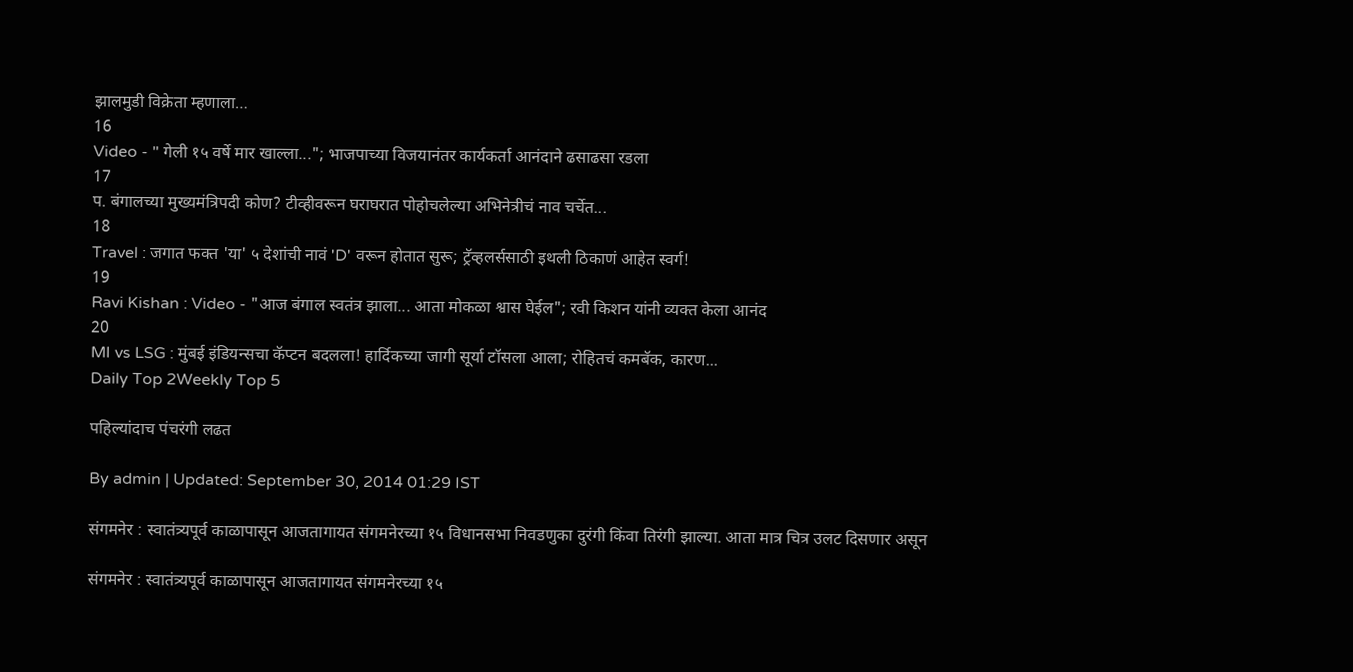झालमुडी विक्रेता म्हणाला…
16
Video - " गेली १५ वर्षे मार खाल्ला..."; भाजपाच्या विजयानंतर कार्यकर्ता आनंदाने ढसाढसा रडला
17
प. बंगालच्या मुख्यमंत्रिपदी कोण? टीव्हीवरून घराघरात पोहोचलेल्या अभिनेत्रीचं नाव चर्चेत...
18
Travel : जगात फक्त 'या' ५ देशांची नावं 'D' वरून होतात सुरू; ट्रॅव्हलर्ससाठी इथली ठिकाणं आहेत स्वर्ग!
19
Ravi Kishan : Video - "आज बंगाल स्वतंत्र झाला... आता मोकळा श्वास घेईल"; रवी किशन यांनी व्यक्त केला आनंद
20
MI vs LSG : मुंबई इंडियन्सचा कॅप्टन बदलला! हार्दिकच्या जागी सूर्या टॉसला आला; रोहितचं कमबॅक, कारण...
Daily Top 2Weekly Top 5

पहिल्यांदाच पंचरंगी लढत

By admin | Updated: September 30, 2014 01:29 IST

संगमनेर : स्वातंत्र्यपूर्व काळापासून आजतागायत संगमनेरच्या १५ विधानसभा निवडणुका दुरंगी किंवा तिरंगी झाल्या. आता मात्र चित्र उलट दिसणार असून

संगमनेर : स्वातंत्र्यपूर्व काळापासून आजतागायत संगमनेरच्या १५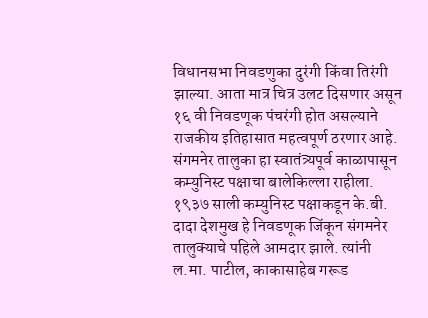विधानसभा निवडणुका दुरंगी किंवा तिरंगी झाल्या. आता मात्र चित्र उलट दिसणार असून १६ वी निवडणूक पंचरंगी होत असल्याने राजकीय इतिहासात महत्वपूर्ण ठरणार आहे. संगमनेर तालुका हा स्वातंत्र्यपूर्व काळापासून कम्युनिस्ट पक्षाचा बालेकिल्ला राहीला. १९३७ साली कम्युनिस्ट पक्षाकडून के.बी. दादा देशमुख हे निवडणूक जिंकून संगमनेर तालुक्याचे पहिले आमदार झाले. त्यांनी ल.मा. पाटील, काकासाहेब गरूड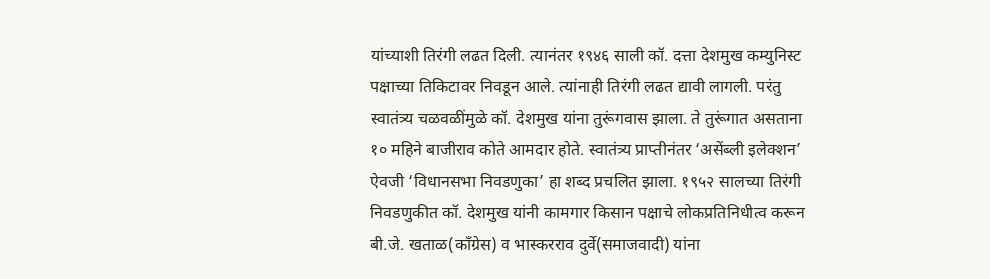यांच्याशी तिरंगी लढत दिली. त्यानंतर १९४६ साली कॉ. दत्ता देशमुख कम्युनिस्ट पक्षाच्या तिकिटावर निवडून आले. त्यांनाही तिरंगी लढत द्यावी लागली. परंतु स्वातंत्र्य चळवळींमुळे कॉ. देशमुख यांना तुरूंगवास झाला. ते तुरूंगात असताना १० महिने बाजीराव कोते आमदार होते. स्वातंत्र्य प्राप्तीनंतर ‘असेंब्ली इलेक्शन’ ऐवजी ‘विधानसभा निवडणुका’ हा शब्द प्रचलित झाला. १९५२ सालच्या तिरंगी निवडणुकीत कॉ. देशमुख यांनी कामगार किसान पक्षाचे लोकप्रतिनिधीत्व करून बी.जे. खताळ(काँग्रेस) व भास्करराव दुर्वे(समाजवादी) यांना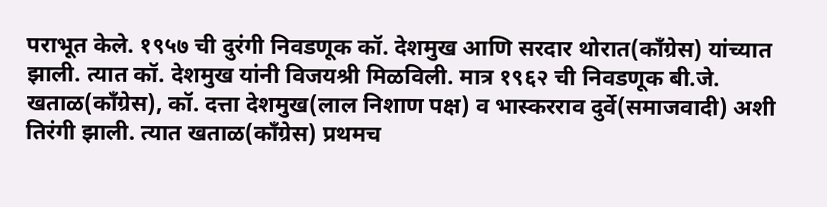पराभूत केले. १९५७ ची दुरंगी निवडणूक कॉ. देशमुख आणि सरदार थोरात(काँग्रेस) यांच्यात झाली. त्यात कॉ. देशमुख यांनी विजयश्री मिळविली. मात्र १९६२ ची निवडणूक बी.जे. खताळ(काँग्रेस), कॉ. दत्ता देशमुख(लाल निशाण पक्ष) व भास्करराव दुर्वे(समाजवादी) अशी तिरंगी झाली. त्यात खताळ(काँग्रेस) प्रथमच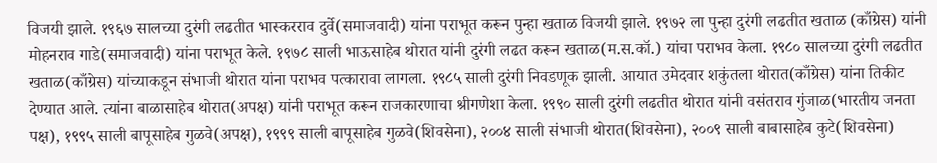विजयी झाले. १९६७ सालच्या दुरंगी लढतीत भास्करराव दुर्वे(समाजवादी) यांना पराभूत करून पुन्हा खताळ विजयी झाले. १९७२ ला पुन्हा दुरंगी लढतीत खताळ (काँग्रेस) यांनी मोहनराव गाडे(समाजवादी) यांना पराभूत केले. १९७८ साली भाऊसाहेब थोरात यांनी दुरंगी लढत करून खताळ(म.स.कॉ.) यांचा पराभव केला. १९८० सालच्या दुरंगी लढतीत खताळ(काँग्रेस) यांच्याकडून संभाजी थोरात यांना पराभव पत्कारावा लागला. १९८५ साली दुरंगी निवडणूक झाली. आयात उमेदवार शकुंतला थोरात(काँग्रेस) यांना तिकीट देण्यात आले. त्यांना बाळासाहेब थोरात(अपक्ष) यांनी पराभूत करून राजकारणाचा श्रीगणेशा केला. १९९० साली दुरंगी लढतीत थोरात यांनी वसंतराव गुंजाळ(भारतीय जनता पक्ष), १९९५ साली बापूसाहेब गुळवे(अपक्ष), १९९९ साली बापूसाहेब गुळवे(शिवसेना), २००४ साली संभाजी थोरात(शिवसेना), २००९ साली बाबासाहेब कुटे(शिवसेना)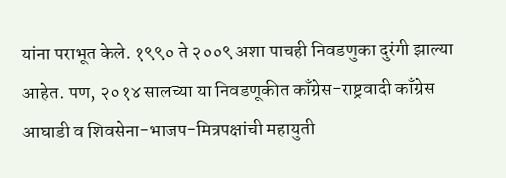यांना पराभूत केले. १९९० ते २००९ अशा पाचही निवडणुका दुरंगी झाल्या आहेत. पण, २०१४ सालच्या या निवडणूकीत काँग्रेस-राष्ट्रवादी काँग्रेस आघाडी व शिवसेना-भाजप-मित्रपक्षांची महायुती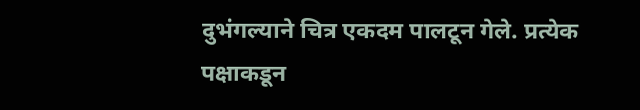दुभंगल्याने चित्र एकदम पालटून गेले. प्रत्येक पक्षाकडून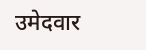उमेदवार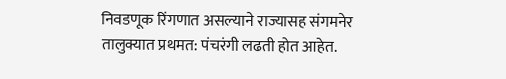निवडणूक रिंगणात असल्याने राज्यासह संगमनेर तालुक्यात प्रथमत: पंचरंगी लढती होत आहेत.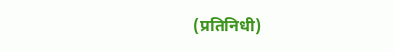(प्रतिनिधी)